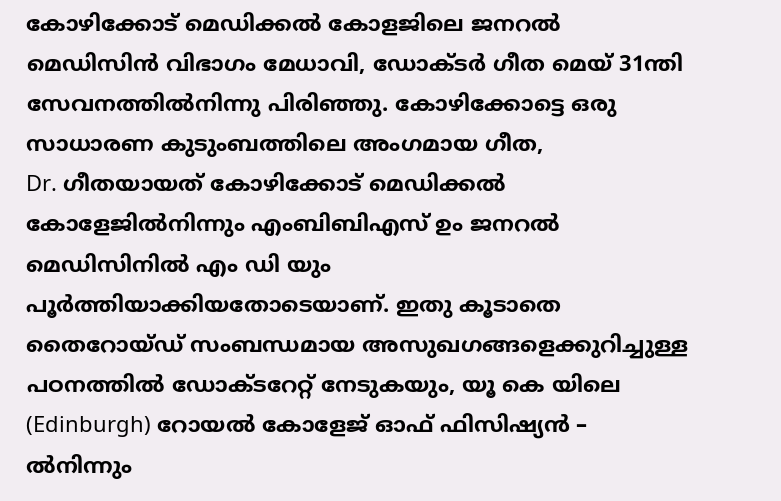കോഴിക്കോട് മെഡിക്കൽ കോളജിലെ ജനറൽ മെഡിസിൻ വിഭാഗം മേധാവി, ഡോക്ടർ ഗീത മെയ് 31ന്തി സേവനത്തിൽനിന്നു പിരിഞ്ഞു. കോഴിക്കോട്ടെ ഒരു സാധാരണ കുടുംബത്തിലെ അംഗമായ ഗീത,
Dr. ഗീതയായത് കോഴിക്കോട് മെഡിക്കൽ കോളേജിൽനിന്നും എംബിബിഎസ് ഉം ജനറൽ മെഡിസിനിൽ എം ഡി യും പൂർത്തിയാക്കിയതോടെയാണ്. ഇതു കൂടാതെ തൈറോയ്ഡ് സംബന്ധമായ അസുഖഗങ്ങളെക്കുറിച്ചുള്ള പഠനത്തിൽ ഡോക്ടറേറ്റ് നേടുകയും, യൂ കെ യിലെ (Edinburgh) റോയൽ കോളേജ് ഓഫ് ഫിസിഷ്യൻ – ൽനിന്നും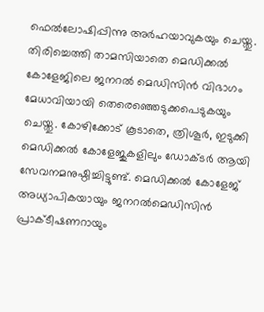ഫെൽലോഷിപ്പിന്നു അർഹയാവുകയും ചെയ്തു. തിരിച്ചെത്തി താമസിയാതെ മെഡിക്കൽ കോളേജിലെ ജനറൽ മെഡിസിൻ വിഭാഗം മേധാവിയായി തെരെഞ്ഞെടുക്കപെടുകയും ചെയ്തു. കോഴിക്കോട് കൂടാതെ, ത്രിശൂർ, ഇടുക്കി
മെഡിക്കൽ കോളേജുകളിലും ഡോക്ടർ ആയി സേവനമനുഷ്ഠിച്ചിട്ടുണ്ട്. മെഡിക്കൽ കോളേജ് അധ്യാപികയായും ജനറൽമെഡിസിൻ പ്രാക്ടീഷണറായും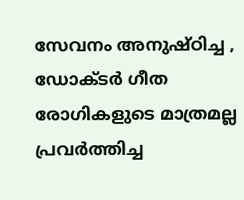സേവനം അനുഷ്ഠിച്ച , ഡോക്ടർ ഗീത രോഗികളുടെ മാത്രമല്ല പ്രവർത്തിച്ച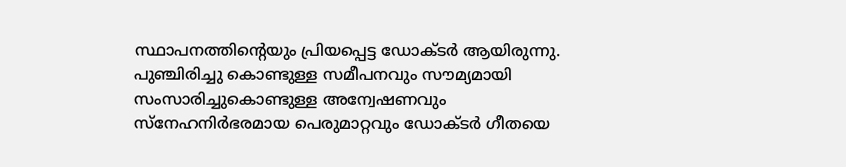സ്ഥാപനത്തിന്റെയും പ്രിയപ്പെട്ട ഡോക്ടർ ആയിരുന്നു. പുഞ്ചിരിച്ചു കൊണ്ടുള്ള സമീപനവും സൗമ്യമായി സംസാരിച്ചുകൊണ്ടുള്ള അന്വേഷണവും സ്നേഹനിർഭരമായ പെരുമാറ്റവും ഡോക്ടർ ഗീതയെ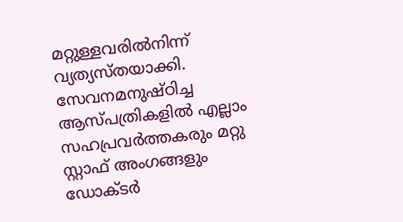മറ്റുള്ളവരിൽനിന്ന് വ്യത്യസ്തയാക്കി. സേവനമനുഷ്ഠിച്ച ആസ്പത്രികളിൽ എല്ലാം സഹപ്രവർത്തകരും മറ്റു സ്റ്റാഫ് അംഗങ്ങളും ഡോക്ടർ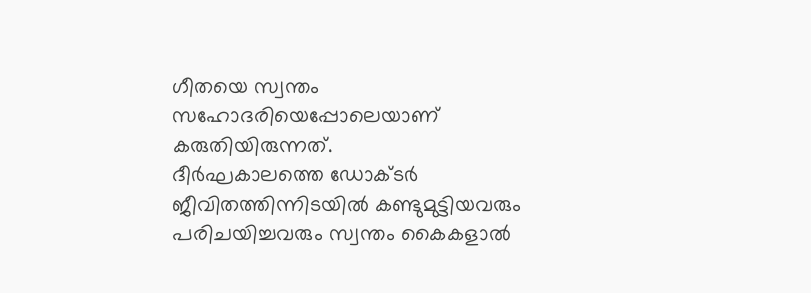ഗീതയെ സ്വന്തം സഹോദരിയെപ്പോലെയാണ് കരുതിയിരുന്നത്.
ദീർഘകാലത്തെ ഡോക്ടർ ജീവിതത്തിന്നിടയിൽ കണ്ടുമുട്ടിയവരും പരിചയിച്ചവരും സ്വന്തം കൈകളാൽ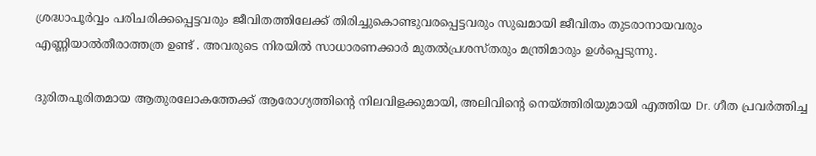ശ്രദ്ധാപൂർവ്വം പരിചരിക്കപ്പെട്ടവരും ജീവിതത്തിലേക്ക് തിരിച്ചുകൊണ്ടുവരപ്പെട്ടവരും സുഖമായി ജീവിതം തുടരാനായവരും എണ്ണിയാൽതീരാത്തത്ര ഉണ്ട് . അവരുടെ നിരയിൽ സാധാരണക്കാർ മുതൽപ്രശസ്തരും മന്ത്രിമാരും ഉൾപ്പെടുന്നു.

ദുരിതപൂരിതമായ ആതുരലോകത്തേക്ക് ആരോഗ്യത്തിൻ്റെ നിലവിളക്കുമായി, അലിവിന്റെ നെയ്ത്തിരിയുമായി എത്തിയ Dr. ഗീത പ്രവർത്തിച്ച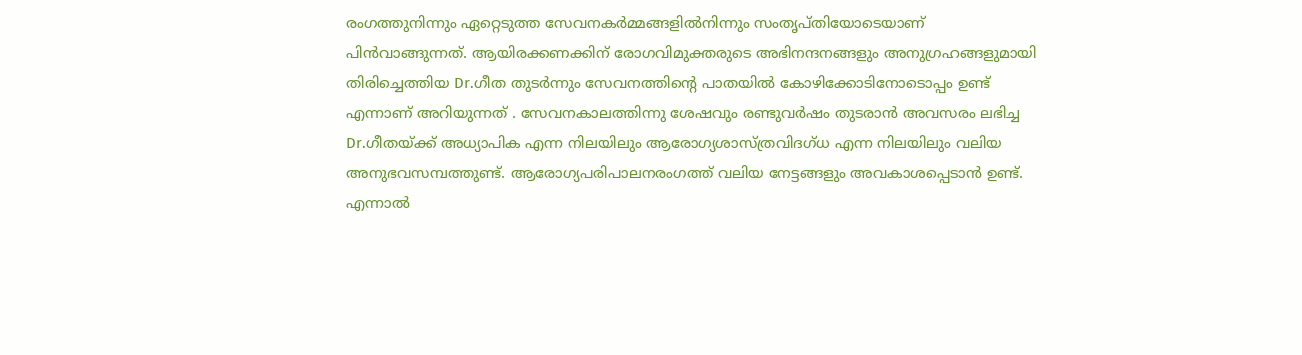രംഗത്തുനിന്നും ഏറ്റെടുത്ത സേവനകർമ്മങ്ങളിൽനിന്നും സംതൃപ്തിയോടെയാണ് പിൻവാങ്ങുന്നത്. ആയിരക്കണക്കിന് രോഗവിമുക്തരുടെ അഭിനന്ദനങ്ങളും അനുഗ്രഹങ്ങളുമായി തിരിച്ചെത്തിയ Dr.ഗീത തുടർന്നും സേവനത്തിന്റെ പാതയിൽ കോഴിക്കോടിനോടൊപ്പം ഉണ്ട് എന്നാണ് അറിയുന്നത് . സേവനകാലത്തിന്നു ശേഷവും രണ്ടുവർഷം തുടരാൻ അവസരം ലഭിച്ച Dr.ഗീതയ്ക്ക് അധ്യാപിക എന്ന നിലയിലും ആരോഗ്യശാസ്ത്രവിദഗ്ധ എന്ന നിലയിലും വലിയ അനുഭവസമ്പത്തുണ്ട്. ആരോഗ്യപരിപാലനരംഗത്ത് വലിയ നേട്ടങ്ങളും അവകാശപ്പെടാൻ ഉണ്ട്. എന്നാൽ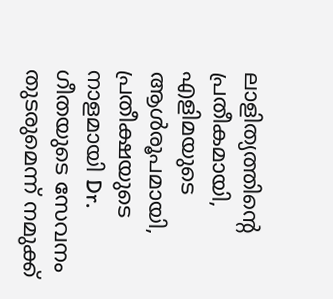ലാളിത്യത്തിന്റെ പ്രതീകമായി, എളിമയുടെ ആൾരൂപമായി, പ്രതീക്ഷയുടെ നാളമായി Dr. ഗീതയുടെ സേവനം തുടരുമെന്ന് നമുക്ക്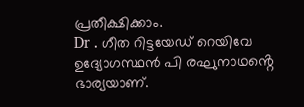പ്രതീക്ഷിക്കാം.
Dr . ഗീത റിട്ടയേഡ് റെയിവേ ഉദ്യോഗസ്ഥൻ പി രഘുനാഥൻ്റെ ഭാര്യയാണ്.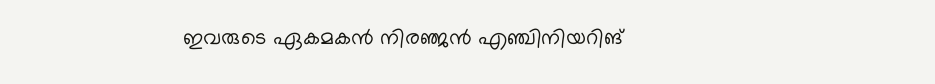ഇവരുടെ ഏകമകൻ നിരഞ്ജൻ എഞ്ചിനിയറിങ്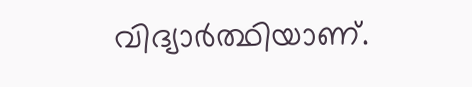വിദ്യാർത്ഥിയാണ്.